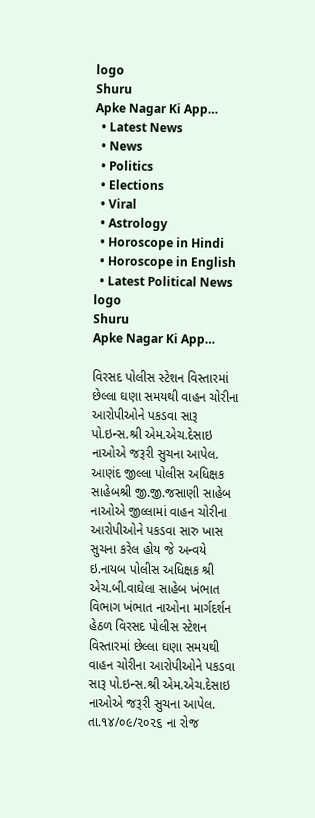logo
Shuru
Apke Nagar Ki App…
  • Latest News
  • News
  • Politics
  • Elections
  • Viral
  • Astrology
  • Horoscope in Hindi
  • Horoscope in English
  • Latest Political News
logo
Shuru
Apke Nagar Ki App…

વિરસદ પોલીસ સ્ટેશન વિસ્તારમાં છેલ્લા ઘણા સમયથી વાહન ચોરીના આરોપીઓને પકડવા સારૂ પો.ઇન્સ.શ્રી એમ.એચ.દેસાઇ નાઓએ જરૂરી સુચના આપેલ. આણંદ જીલ્લા પોલીસ અધિક્ષક સાહેબશ્રી જી.જી.જસાણી સાહેબ નાઓએ જીલ્લામાં વાહન ચોરીના આરોપીઓને પકડવા સારુ ખાસ સુચના કરેલ હોય જે અન્વયે ઇ.નાયબ પોલીસ અધિક્ષક શ્રી એચ.બી.વાઘેલા સાહેબ ખંભાત વિભાગ ખંભાત નાઓના માર્ગદર્શન હેઠળ વિરસદ પોલીસ સ્ટેશન વિસ્તારમાં છેલ્લા ઘણા સમયથી વાહન ચોરીના આરોપીઓને પકડવા સારૂ પો.ઇન્સ.શ્રી એમ.એચ.દેસાઇ નાઓએ જરૂરી સુચના આપેલ. તા.૧૪/૦૯/૨૦૨૬ ના રોજ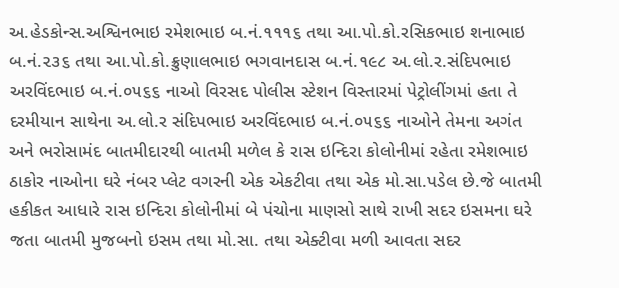અ.હેડકોન્સ.અશ્વિનભાઇ રમેશભાઇ બ.નં.૧૧૧૬ તથા આ.પો.કો.રસિકભાઇ શનાભાઇ બ.નં.૨૩૬ તથા આ.પો.કો.ક્રુણાલભાઇ ભગવાનદાસ બ.નં.૧૯૮ અ.લો.ર.સંદિપભાઇ અરવિંદભાઇ બ.નં.૦૫૬૬ નાઓ વિરસદ પોલીસ સ્ટેશન વિસ્તારમાં પેટ્રોલીંગમાં હતા તે દરમીયાન સાથેના અ.લો.ર સંદિપભાઇ અરવિંદભાઇ બ.નં.૦૫૬૬ નાઓને તેમના અગંત અને ભરોસામંદ બાતમીદારથી બાતમી મળેલ કે રાસ ઇન્દિરા કોલોનીમાં રહેતા રમેશભાઇ ઠાકોર નાઓના ઘરે નંબર પ્લેટ વગરની એક એકટીવા તથા એક મો.સા.પડેલ છે.જે બાતમી હકીકત આધારે રાસ ઇન્દિરા કોલોનીમાં બે પંચોના માણસો સાથે રાખી સદર ઇસમના ઘરે જતા બાતમી મુજબનો ઇસમ તથા મો.સા. તથા એક્ટીવા મળી આવતા સદર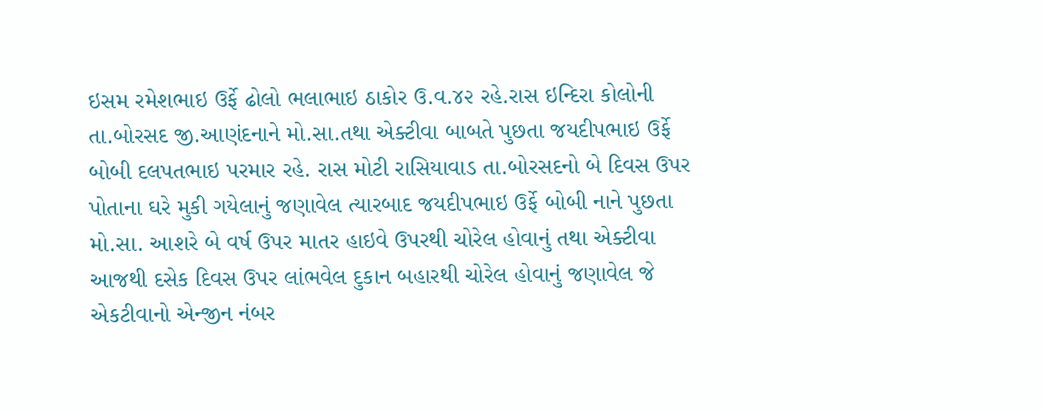ઇસમ રમેશભાઇ ઉર્ફે ઢોલો ભલાભાઇ ઠાકોર ઉ.વ.૪૨ રહે.રાસ ઇન્દિરા કોલોની તા.બોરસદ જી.આણંદનાને મો.સા.તથા એક્ટીવા બાબતે પુછતા જયદીપભાઇ ઉર્ફે બોબી દલપતભાઇ પરમાર રહે. રાસ મોટી રાસિયાવાડ તા.બોરસદનો બે દિવસ ઉપર પોતાના ઘરે મુકી ગયેલાનું જણાવેલ ત્યારબાદ જયદીપભાઇ ઉર્ફે બોબી નાને પુછતા મો.સા. આશરે બે વર્ષ ઉપર માતર હાઇવે ઉપરથી ચોરેલ હોવાનું તથા એક્ટીવા આજથી દસેક દિવસ ઉપર લાંભવેલ દુકાન બહારથી ચોરેલ હોવાનું જણાવેલ જે એકટીવાનો એન્જીન નંબર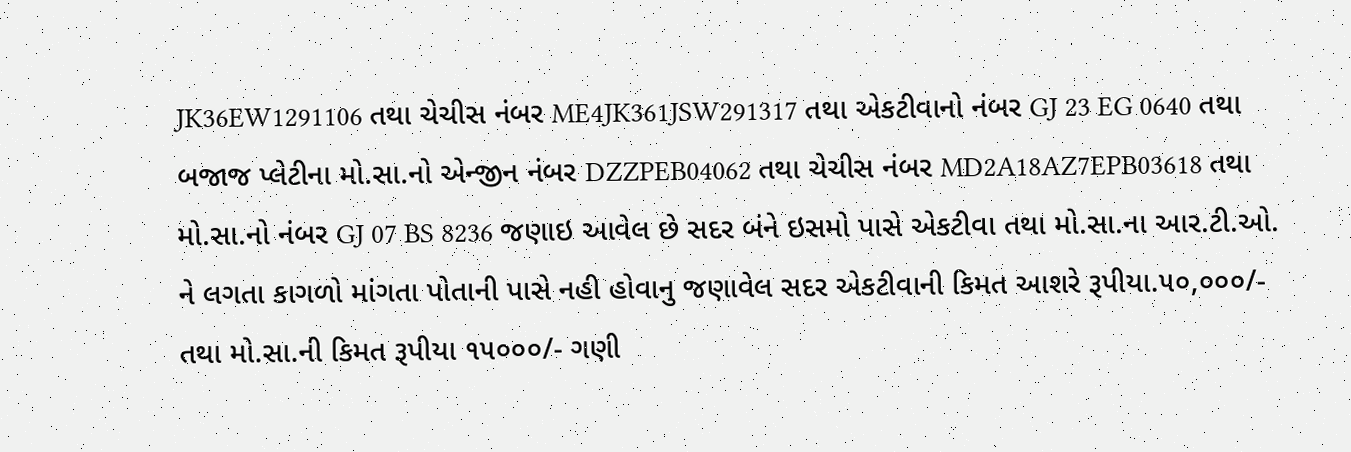JK36EW1291106 તથા ચેચીસ નંબર ME4JK361JSW291317 તથા એકટીવાનો નંબર GJ 23 EG 0640 તથા બજાજ પ્લેટીના મો.સા.નો એન્જીન નંબર DZZPEB04062 તથા ચેચીસ નંબર MD2A18AZ7EPB03618 તથા મો.સા.નો નંબર GJ 07 BS 8236 જણાઇ આવેલ છે સદર બંને ઇસમો પાસે એકટીવા તથા મો.સા.ના આર.ટી.ઓ. ને લગતા કાગળો માંગતા પોતાની પાસે નહી હોવાનુ જણાવેલ સદર એકટીવાની કિમત આશરે રૂપીયા.૫૦,૦૦૦/- તથા મો.સા.ની કિમત રૂપીયા ૧૫૦૦૦/- ગણી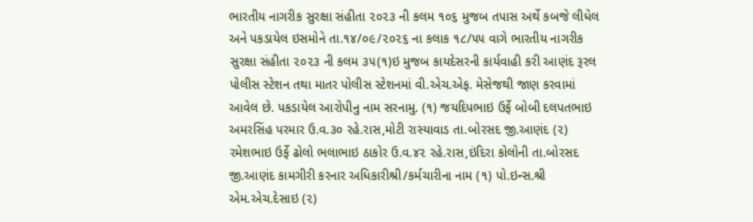ભારતીય નાગરીક સુરક્ષા સંહીતા ૨૦૨૩ ની કલમ ૧૦૬ મુજબ તપાસ અર્થે કબજે લીધેલ અને પકડાયેલ ઇસમોને તા.૧૪/૦૯/૨૦૨૬ ના કલાક ૧૮/૫૫ વાગે ભારતીય નાગરીક સુરક્ષા સંહીતા ૨૦૨૩ ની કલમ ૩૫(૧)ઇ મુજબ કાયદેસરની કાર્યવાહી કરી આણંદ રૂરલ પોલીસ સ્ટેશન તથા માતર પોલીસ સ્ટેશનમાં વી.એચ.એફ. મેસેજથી જાણ કરવામાં આવેલ છે. પકડાયેલ આરોપીનુ નામ સરનામુ. (૧) જયદિપભાઇ ઉર્ફે બોબી દલપતભાઇ અમરસિંહ પરમાર ઉ.વ.૩૦ રહે.રાસ,મોટી રાસ્યાવાડ તા.બોરસદ જી.આણંદ (૨) રમેશભાઇ ઉર્ફે ઢોલો ભલાભાઇ ઠાકોર ઉ.વ.૪૨ રહે.રાસ,ઇંદિરા કોલોની તા.બોરસદ જી.આણંદ કામગીરી કરનાર અધિકારીશ્રી/કર્મચારીના નામ (૧) પો.ઇન્સ.શ્રી એમ.એચ.દેસાઇ (૨)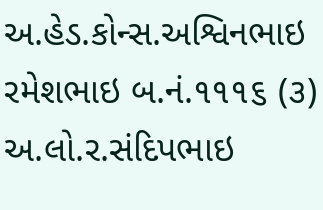અ.હેડ.કોન્સ.અશ્વિનભાઇ રમેશભાઇ બ.નં.૧૧૧૬ (૩) અ.લો.ર.સંદિપભાઇ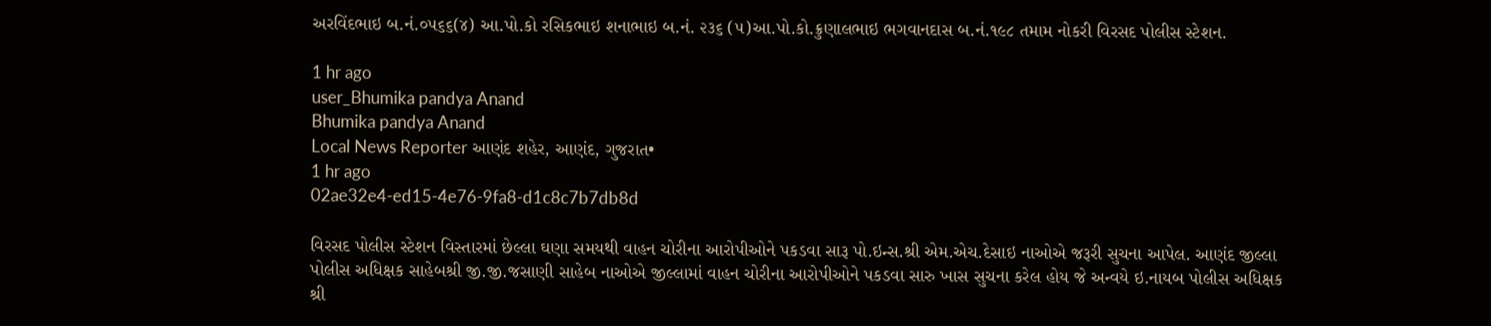અરવિંદભાઇ બ.નં.૦૫૬૬(૪) આ.પો.કો રસિકભાઇ શનાભાઇ બ.નં. ૨૩૬ (૫)આ.પો.કો.ક્રુણાલભાઇ ભગવાનદાસ બ.નં.૧૯૮ તમામ નોકરી વિરસદ પોલીસ સ્ટેશન.

1 hr ago
user_Bhumika pandya Anand
Bhumika pandya Anand
Local News Reporter આણંદ શહેર, આણંદ, ગુજરાત•
1 hr ago
02ae32e4-ed15-4e76-9fa8-d1c8c7b7db8d

વિરસદ પોલીસ સ્ટેશન વિસ્તારમાં છેલ્લા ઘણા સમયથી વાહન ચોરીના આરોપીઓને પકડવા સારૂ પો.ઇન્સ.શ્રી એમ.એચ.દેસાઇ નાઓએ જરૂરી સુચના આપેલ. આણંદ જીલ્લા પોલીસ અધિક્ષક સાહેબશ્રી જી.જી.જસાણી સાહેબ નાઓએ જીલ્લામાં વાહન ચોરીના આરોપીઓને પકડવા સારુ ખાસ સુચના કરેલ હોય જે અન્વયે ઇ.નાયબ પોલીસ અધિક્ષક શ્રી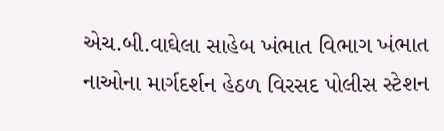એચ.બી.વાઘેલા સાહેબ ખંભાત વિભાગ ખંભાત નાઓના માર્ગદર્શન હેઠળ વિરસદ પોલીસ સ્ટેશન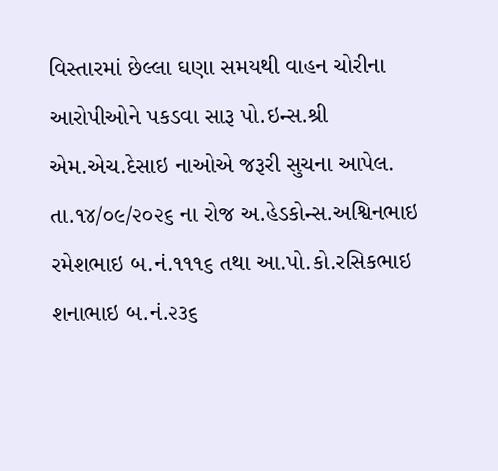વિસ્તારમાં છેલ્લા ઘણા સમયથી વાહન ચોરીના આરોપીઓને પકડવા સારૂ પો.ઇન્સ.શ્રી એમ.એચ.દેસાઇ નાઓએ જરૂરી સુચના આપેલ. તા.૧૪/૦૯/૨૦૨૬ ના રોજ અ.હેડકોન્સ.અશ્વિનભાઇ રમેશભાઇ બ.નં.૧૧૧૬ તથા આ.પો.કો.રસિકભાઇ શનાભાઇ બ.નં.૨૩૬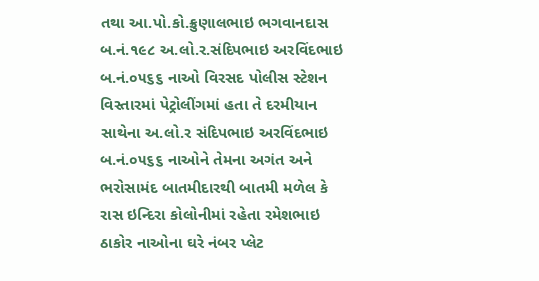તથા આ.પો.કો.ક્રુણાલભાઇ ભગવાનદાસ બ.નં.૧૯૮ અ.લો.ર.સંદિપભાઇ અરવિંદભાઇ બ.નં.૦૫૬૬ નાઓ વિરસદ પોલીસ સ્ટેશન વિસ્તારમાં પેટ્રોલીંગમાં હતા તે દરમીયાન સાથેના અ.લો.ર સંદિપભાઇ અરવિંદભાઇ બ.નં.૦૫૬૬ નાઓને તેમના અગંત અને ભરોસામંદ બાતમીદારથી બાતમી મળેલ કે રાસ ઇન્દિરા કોલોનીમાં રહેતા રમેશભાઇ ઠાકોર નાઓના ઘરે નંબર પ્લેટ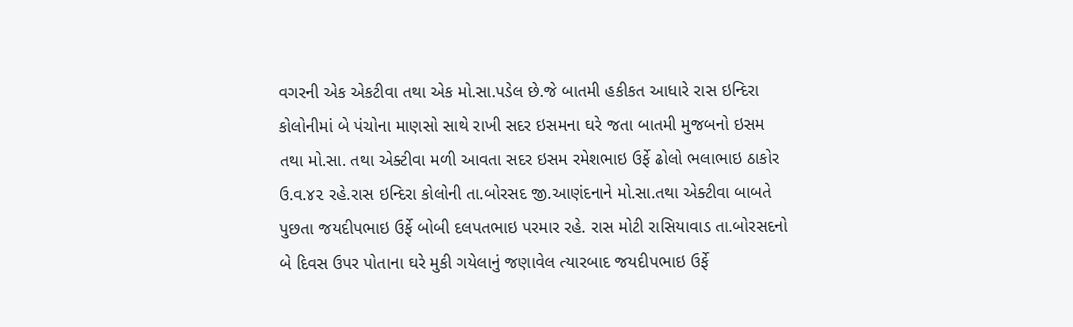વગરની એક એકટીવા તથા એક મો.સા.પડેલ છે.જે બાતમી હકીકત આધારે રાસ ઇન્દિરા કોલોનીમાં બે પંચોના માણસો સાથે રાખી સદર ઇસમના ઘરે જતા બાતમી મુજબનો ઇસમ તથા મો.સા. તથા એક્ટીવા મળી આવતા સદર ઇસમ રમેશભાઇ ઉર્ફે ઢોલો ભલાભાઇ ઠાકોર ઉ.વ.૪૨ રહે.રાસ ઇન્દિરા કોલોની તા.બોરસદ જી.આણંદનાને મો.સા.તથા એક્ટીવા બાબતે પુછતા જયદીપભાઇ ઉર્ફે બોબી દલપતભાઇ પરમાર રહે. રાસ મોટી રાસિયાવાડ તા.બોરસદનો બે દિવસ ઉપર પોતાના ઘરે મુકી ગયેલાનું જણાવેલ ત્યારબાદ જયદીપભાઇ ઉર્ફે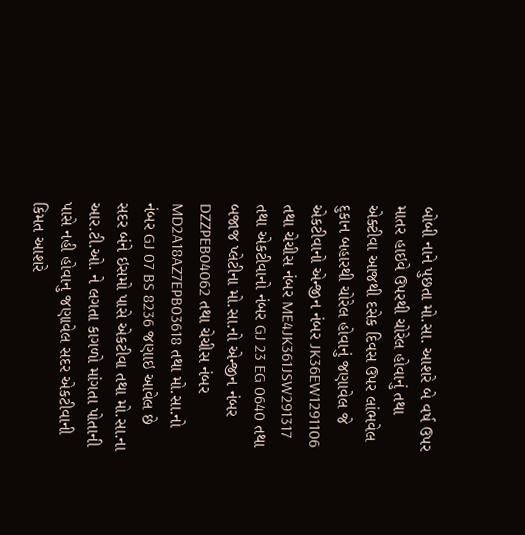બોબી નાને પુછતા મો.સા. આશરે બે વર્ષ ઉપર માતર હાઇવે ઉપરથી ચોરેલ હોવાનું તથા એક્ટીવા આજથી દસેક દિવસ ઉપર લાંભવેલ દુકાન બહારથી ચોરેલ હોવાનું જણાવેલ જે એકટીવાનો એન્જીન નંબર JK36EW1291106 તથા ચેચીસ નંબર ME4JK361JSW291317 તથા એકટીવાનો નંબર GJ 23 EG 0640 તથા બજાજ પ્લેટીના મો.સા.નો એન્જીન નંબર DZZPEB04062 તથા ચેચીસ નંબર MD2A18AZ7EPB03618 તથા મો.સા.નો નંબર GJ 07 BS 8236 જણાઇ આવેલ છે સદર બંને ઇસમો પાસે એકટીવા તથા મો.સા.ના આર.ટી.ઓ. ને લગતા કાગળો માંગતા પોતાની પાસે નહી હોવાનુ જણાવેલ સદર એકટીવાની કિમત આશરે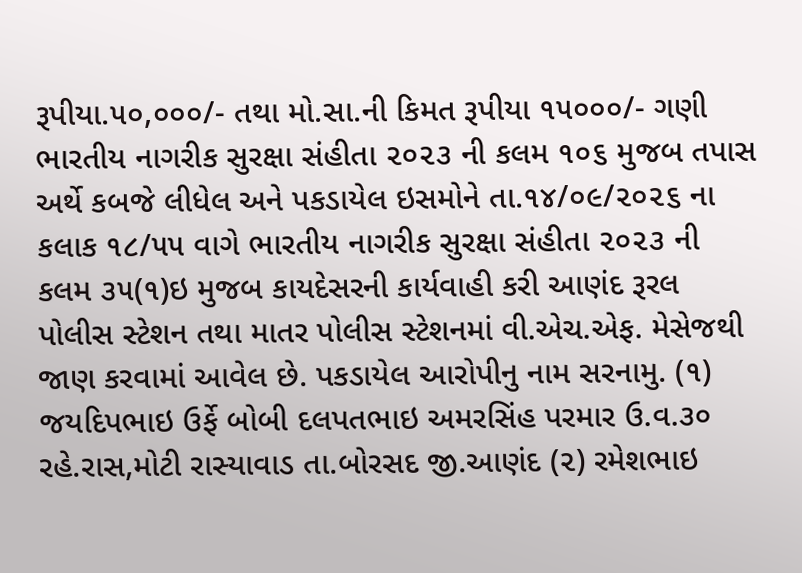રૂપીયા.૫૦,૦૦૦/- તથા મો.સા.ની કિમત રૂપીયા ૧૫૦૦૦/- ગણી ભારતીય નાગરીક સુરક્ષા સંહીતા ૨૦૨૩ ની કલમ ૧૦૬ મુજબ તપાસ અર્થે કબજે લીધેલ અને પકડાયેલ ઇસમોને તા.૧૪/૦૯/૨૦૨૬ ના કલાક ૧૮/૫૫ વાગે ભારતીય નાગરીક સુરક્ષા સંહીતા ૨૦૨૩ ની કલમ ૩૫(૧)ઇ મુજબ કાયદેસરની કાર્યવાહી કરી આણંદ રૂરલ પોલીસ સ્ટેશન તથા માતર પોલીસ સ્ટેશનમાં વી.એચ.એફ. મેસેજથી જાણ કરવામાં આવેલ છે. પકડાયેલ આરોપીનુ નામ સરનામુ. (૧) જયદિપભાઇ ઉર્ફે બોબી દલપતભાઇ અમરસિંહ પરમાર ઉ.વ.૩૦ રહે.રાસ,મોટી રાસ્યાવાડ તા.બોરસદ જી.આણંદ (૨) રમેશભાઇ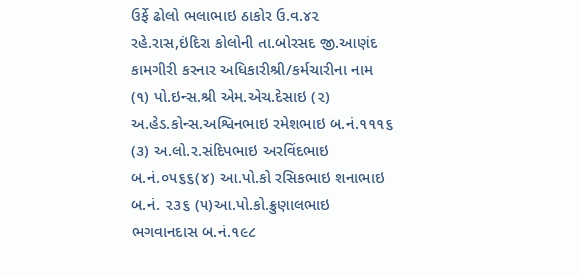ઉર્ફે ઢોલો ભલાભાઇ ઠાકોર ઉ.વ.૪૨ રહે.રાસ,ઇંદિરા કોલોની તા.બોરસદ જી.આણંદ કામગીરી કરનાર અધિકારીશ્રી/કર્મચારીના નામ (૧) પો.ઇન્સ.શ્રી એમ.એચ.દેસાઇ (૨) અ.હેડ.કોન્સ.અશ્વિનભાઇ રમેશભાઇ બ.નં.૧૧૧૬ (૩) અ.લો.ર.સંદિપભાઇ અરવિંદભાઇ બ.નં.૦૫૬૬(૪) આ.પો.કો રસિકભાઇ શનાભાઇ બ.નં. ૨૩૬ (૫)આ.પો.કો.ક્રુણાલભાઇ ભગવાનદાસ બ.નં.૧૯૮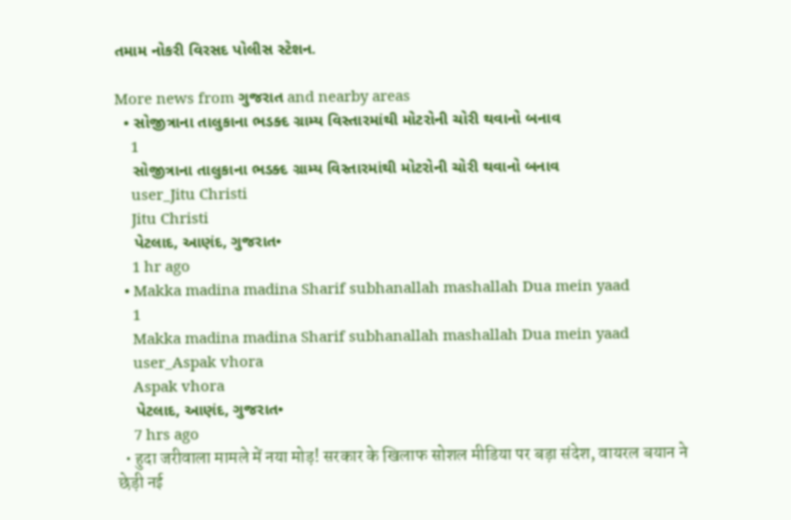તમામ નોકરી વિરસદ પોલીસ સ્ટેશન.

More news from ગુજરાત and nearby areas
  • સોજીત્રાના તાલુકાના ભડક્દ ગ્રામ્ય વિસ્તારમાંથી મોટરોની ચોરી થવાનો બનાવ
    1
    સોજીત્રાના તાલુકાના ભડક્દ ગ્રામ્ય વિસ્તારમાંથી મોટરોની ચોરી થવાનો બનાવ
    user_Jitu Christi
    Jitu Christi
    પેટલાદ, આણંદ, ગુજરાત•
    1 hr ago
  • Makka madina madina Sharif subhanallah mashallah Dua mein yaad
    1
    Makka madina madina Sharif subhanallah mashallah Dua mein yaad
    user_Aspak vhora
    Aspak vhora
    પેટલાદ, આણંદ, ગુજરાત•
    7 hrs ago
  • हुदा जरीवाला मामले में नया मोड़! सरकार के खिलाफ सोशल मीडिया पर बड़ा संदेश, वायरल बयान ने छेड़ी नई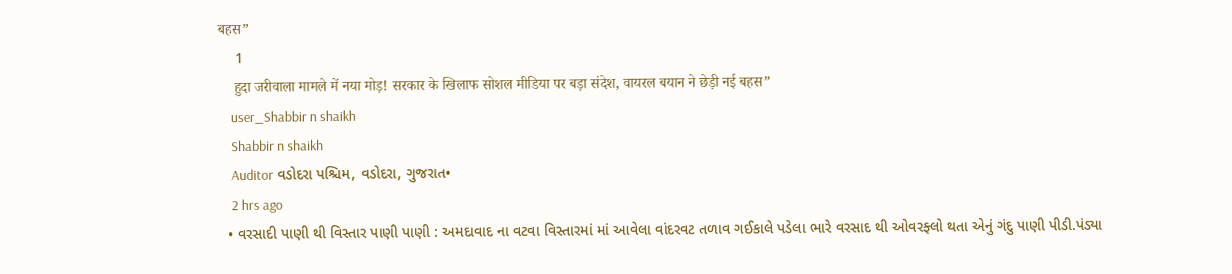बहस”
    1
    हुदा जरीवाला मामले में नया मोड़! सरकार के खिलाफ सोशल मीडिया पर बड़ा संदेश, वायरल बयान ने छेड़ी नई बहस”
    user_Shabbir n shaikh
    Shabbir n shaikh
    Auditor વડોદરા પશ્ચિમ, વડોદરા, ગુજરાત•
    2 hrs ago
  • વરસાદી પાણી થી વિસ્તાર પાણી પાણી : અમદાવાદ ના વટવા વિસ્તારમાં માં આવેલા વાંદરવટ તળાવ ગઈકાલે પડેલા ભારે વરસાદ થી ઓવરફ્લો થતા એનું ગંદુ પાણી પીડી.પંડ્યા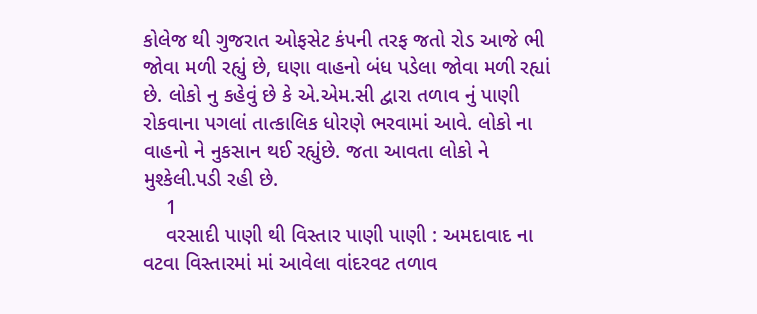કોલેજ થી ગુજરાત ઓફસેટ કંપની તરફ જતો રોડ આજે ભી જોવા મળી રહ્યું છે, ઘણા વાહનો બંધ પડેલા જોવા મળી રહ્યાં છે. લોકો નુ કહેવું છે કે એ.એમ.સી દ્વારા તળાવ નું પાણી રોકવાના પગલાં તાત્કાલિક ધોરણે ભરવામાં આવે. લોકો ના વાહનો ને નુકસાન થઈ રહ્યુંછે. જતા આવતા લોકો ને મુશ્કેલી.પડી રહી છે.
    1
    વરસાદી પાણી થી વિસ્તાર પાણી પાણી : અમદાવાદ ના વટવા વિસ્તારમાં માં આવેલા વાંદરવટ તળાવ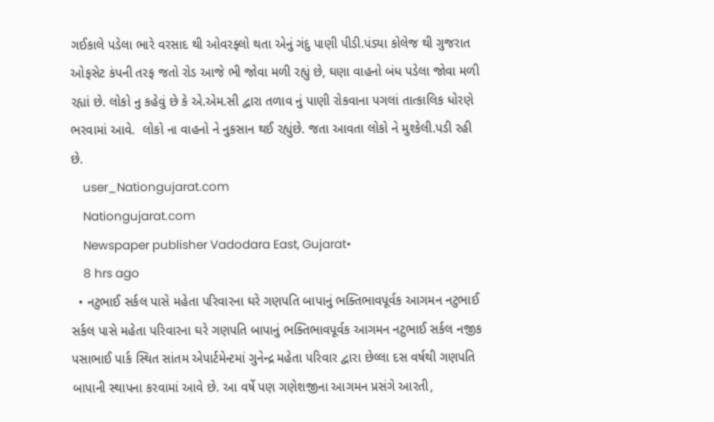ગઈકાલે પડેલા ભારે વરસાદ થી ઓવરફ્લો થતા એનું ગંદુ પાણી પીડી.પંડ્યા કોલેજ થી ગુજરાત ઓફસેટ કંપની તરફ જતો રોડ આજે ભી જોવા મળી રહ્યું છે, ઘણા વાહનો બંધ પડેલા જોવા મળી રહ્યાં છે. લોકો નુ કહેવું છે કે એ.એમ.સી દ્વારા તળાવ નું પાણી રોકવાના પગલાં તાત્કાલિક ધોરણે ભરવામાં આવે.  લોકો ના વાહનો ને નુકસાન થઈ રહ્યુંછે. જતા આવતા લોકો ને મુશ્કેલી.પડી રહી છે.
    user_Nationgujarat.com
    Nationgujarat.com
    Newspaper publisher Vadodara East, Gujarat•
    8 hrs ago
  • નટુભાઈ સર્કલ પાસે મહેતા પરિવારના ઘરે ગણપતિ બાપાનું ભક્તિભાવપૂર્વક આગમન નટુભાઈ સર્કલ પાસે મહેતા પરિવારના ઘરે ગણપતિ બાપાનું ભક્તિભાવપૂર્વક આગમન નટુભાઈ સર્કલ નજીક પસાભાઈ પાર્ક સ્થિત સાંતમ એપાર્ટમેન્ટમાં ગુનેન્દ્ર મહેતા પરિવાર દ્વારા છેલ્લા દસ વર્ષથી ગણપતિ બાપાની સ્થાપના કરવામાં આવે છે. આ વર્ષે પણ ગણેશજીના આગમન પ્રસંગે આરતી,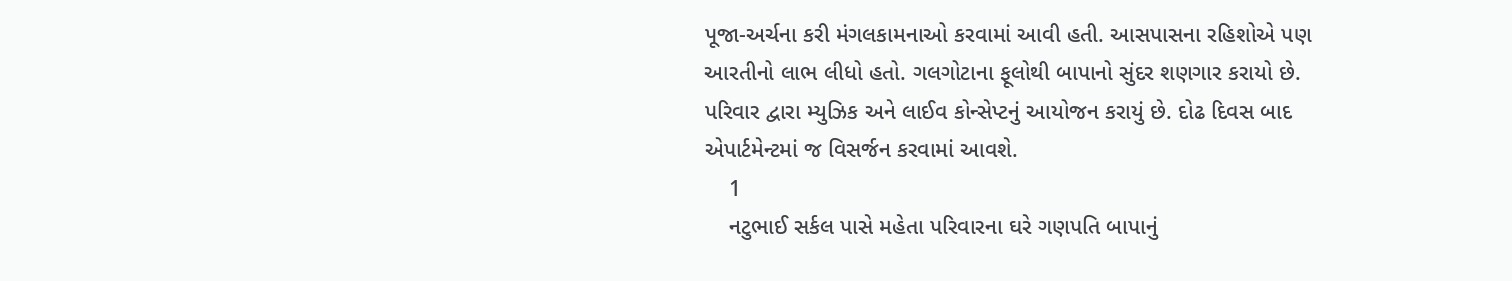પૂજા-અર્ચના કરી મંગલકામનાઓ કરવામાં આવી હતી. આસપાસના રહિશોએ પણ આરતીનો લાભ લીધો હતો. ગલગોટાના ફૂલોથી બાપાનો સુંદર શણગાર કરાયો છે. પરિવાર દ્વારા મ્યુઝિક અને લાઈવ કોન્સેપ્ટનું આયોજન કરાયું છે. દોઢ દિવસ બાદ એપાર્ટમેન્ટમાં જ વિસર્જન કરવામાં આવશે.
    1
    નટુભાઈ સર્કલ પાસે મહેતા પરિવારના ઘરે ગણપતિ બાપાનું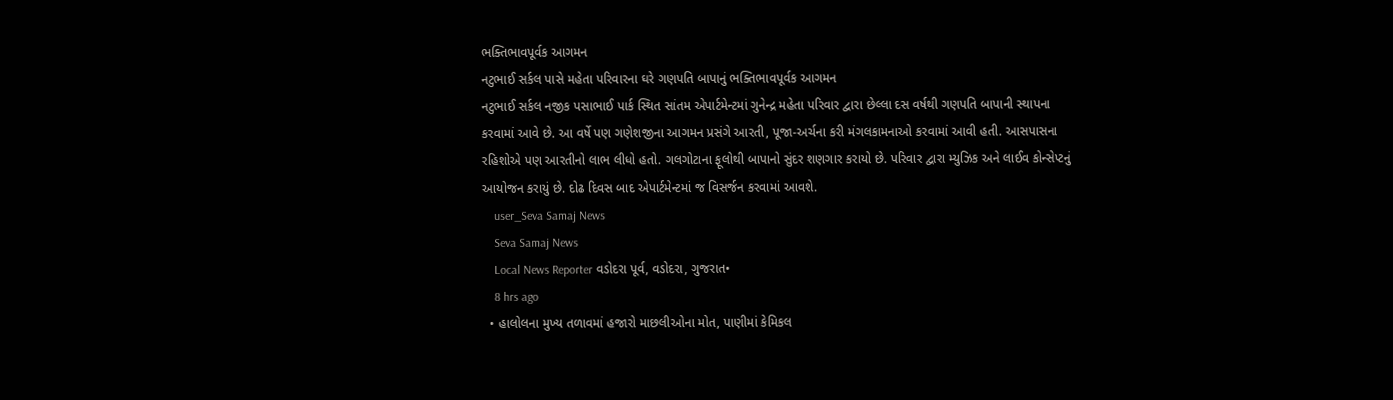ભક્તિભાવપૂર્વક આગમન
નટુભાઈ સર્કલ પાસે મહેતા પરિવારના ઘરે ગણપતિ બાપાનું ભક્તિભાવપૂર્વક આગમન
નટુભાઈ સર્કલ નજીક પસાભાઈ પાર્ક સ્થિત સાંતમ એપાર્ટમેન્ટમાં ગુનેન્દ્ર મહેતા પરિવાર દ્વારા છેલ્લા દસ વર્ષથી ગણપતિ બાપાની સ્થાપના કરવામાં આવે છે. આ વર્ષે પણ ગણેશજીના આગમન પ્રસંગે આરતી, પૂજા-અર્ચના કરી મંગલકામનાઓ કરવામાં આવી હતી. આસપાસના રહિશોએ પણ આરતીનો લાભ લીધો હતો. ગલગોટાના ફૂલોથી બાપાનો સુંદર શણગાર કરાયો છે. પરિવાર દ્વારા મ્યુઝિક અને લાઈવ કોન્સેપ્ટનું આયોજન કરાયું છે. દોઢ દિવસ બાદ એપાર્ટમેન્ટમાં જ વિસર્જન કરવામાં આવશે.
    user_Seva Samaj News
    Seva Samaj News
    Local News Reporter વડોદરા પૂર્વ, વડોદરા, ગુજરાત•
    8 hrs ago
  • હાલોલના મુખ્ય તળાવમાં હજારો માછલીઓના મોત, પાણીમાં કેમિકલ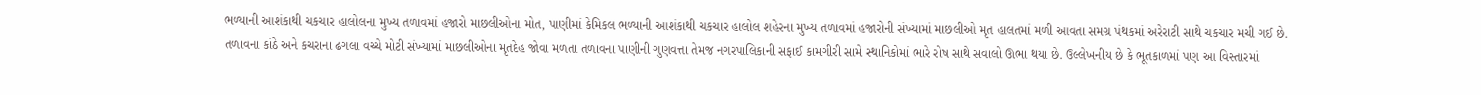ભળ્યાની આશંકાથી ચકચાર હાલોલના મુખ્ય તળાવમાં હજારો માછલીઓના મોત, પાણીમાં કેમિકલ ભળ્યાની આશંકાથી ચકચાર હાલોલ શહેરના મુખ્ય તળાવમાં હજારોની સંખ્યામાં માછલીઓ મૃત હાલતમાં મળી આવતા સમગ્ર પંથકમાં અરેરાટી સાથે ચકચાર મચી ગઈ છે. તળાવના કાંઠે અને કચરાના ઢગલા વચ્ચે મોટી સંખ્યામાં માછલીઓના મૃતદેહ જોવા મળતા તળાવના પાણીની ગુણવત્તા તેમજ નગરપાલિકાની સફાઈ કામગીરી સામે સ્થાનિકોમાં ભારે રોષ સાથે સવાલો ઊભા થયા છે. ઉલ્લેખનીય છે કે ભૂતકાળમાં પણ આ વિસ્તારમાં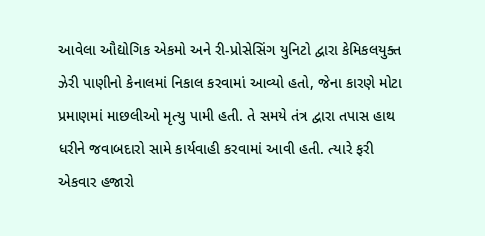આવેલા ઔદ્યોગિક એકમો અને રી-પ્રોસેસિંગ યુનિટો દ્વારા કેમિકલયુક્ત ઝેરી પાણીનો કેનાલમાં નિકાલ કરવામાં આવ્યો હતો, જેના કારણે મોટા પ્રમાણમાં માછલીઓ મૃત્યુ પામી હતી. તે સમયે તંત્ર દ્વારા તપાસ હાથ ધરીને જવાબદારો સામે કાર્યવાહી કરવામાં આવી હતી. ત્યારે ફરી એકવાર હજારો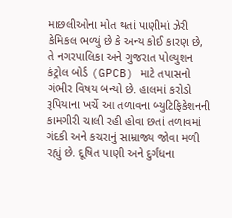માછલીઓના મોત થતાં પાણીમાં ઝેરી કેમિકલ ભળ્યું છે કે અન્ય કોઈ કારણ છે, તે નગરપાલિકા અને ગુજરાત પોલ્યુશન કંટ્રોલ બોર્ડ (GPCB) માટે તપાસનો ગંભીર વિષય બન્યો છે. હાલમાં કરોડો રૂપિયાના ખર્ચે આ તળાવના બ્યુટિફિકેશનની કામગીરી ચાલી રહી હોવા છતાં તળાવમાં ગંદકી અને કચરાનું સામ્રાજ્ય જોવા મળી રહ્યું છે. દૂષિત પાણી અને દુર્ગંધના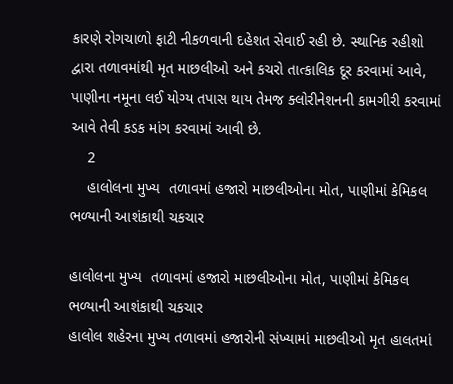કારણે રોગચાળો ફાટી નીકળવાની દહેશત સેવાઈ રહી છે. સ્થાનિક રહીશો દ્વારા તળાવમાંથી મૃત માછલીઓ અને કચરો તાત્કાલિક દૂર કરવામાં આવે, પાણીના નમૂના લઈ યોગ્ય તપાસ થાય તેમજ ક્લોરીનેશનની કામગીરી કરવામાં આવે તેવી કડક માંગ કરવામાં આવી છે.
    2
    હાલોલના મુખ્ય  તળાવમાં હજારો માછલીઓના મોત, પાણીમાં કેમિકલ ભળ્યાની આશંકાથી ચકચાર

હાલોલના મુખ્ય  તળાવમાં હજારો માછલીઓના મોત, પાણીમાં કેમિકલ ભળ્યાની આશંકાથી ચકચાર
હાલોલ શહેરના મુખ્ય તળાવમાં હજારોની સંખ્યામાં માછલીઓ મૃત હાલતમાં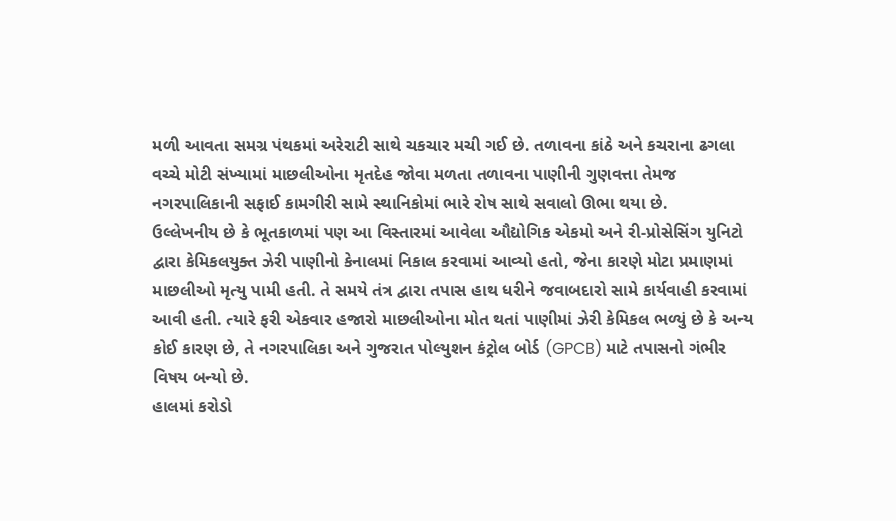મળી આવતા સમગ્ર પંથકમાં અરેરાટી સાથે ચકચાર મચી ગઈ છે. તળાવના કાંઠે અને કચરાના ઢગલા વચ્ચે મોટી સંખ્યામાં માછલીઓના મૃતદેહ જોવા મળતા તળાવના પાણીની ગુણવત્તા તેમજ નગરપાલિકાની સફાઈ કામગીરી સામે સ્થાનિકોમાં ભારે રોષ સાથે સવાલો ઊભા થયા છે.
ઉલ્લેખનીય છે કે ભૂતકાળમાં પણ આ વિસ્તારમાં આવેલા ઔદ્યોગિક એકમો અને રી-પ્રોસેસિંગ યુનિટો દ્વારા કેમિકલયુક્ત ઝેરી પાણીનો કેનાલમાં નિકાલ કરવામાં આવ્યો હતો, જેના કારણે મોટા પ્રમાણમાં માછલીઓ મૃત્યુ પામી હતી. તે સમયે તંત્ર દ્વારા તપાસ હાથ ધરીને જવાબદારો સામે કાર્યવાહી કરવામાં આવી હતી. ત્યારે ફરી એકવાર હજારો માછલીઓના મોત થતાં પાણીમાં ઝેરી કેમિકલ ભળ્યું છે કે અન્ય કોઈ કારણ છે, તે નગરપાલિકા અને ગુજરાત પોલ્યુશન કંટ્રોલ બોર્ડ (GPCB) માટે તપાસનો ગંભીર વિષય બન્યો છે.
હાલમાં કરોડો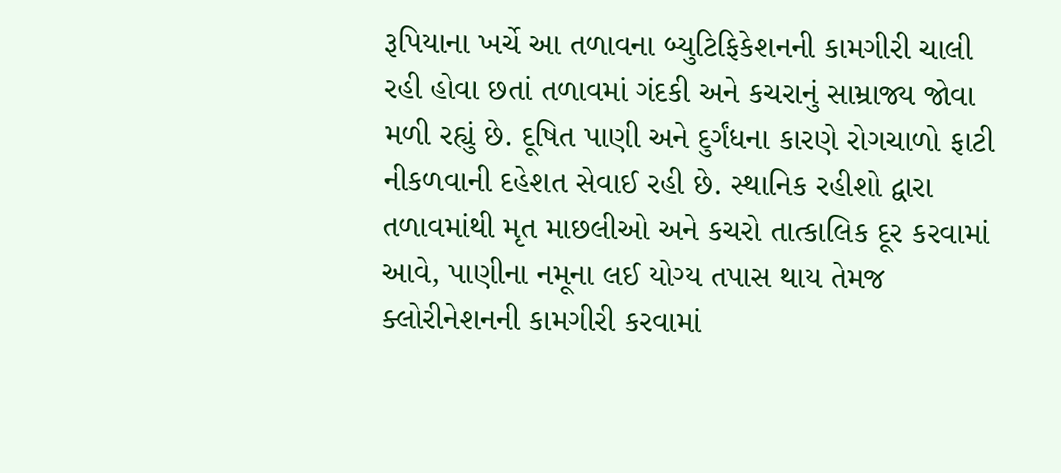રૂપિયાના ખર્ચે આ તળાવના બ્યુટિફિકેશનની કામગીરી ચાલી રહી હોવા છતાં તળાવમાં ગંદકી અને કચરાનું સામ્રાજ્ય જોવા મળી રહ્યું છે. દૂષિત પાણી અને દુર્ગંધના કારણે રોગચાળો ફાટી નીકળવાની દહેશત સેવાઈ રહી છે. સ્થાનિક રહીશો દ્વારા તળાવમાંથી મૃત માછલીઓ અને કચરો તાત્કાલિક દૂર કરવામાં આવે, પાણીના નમૂના લઈ યોગ્ય તપાસ થાય તેમજ ક્લોરીનેશનની કામગીરી કરવામાં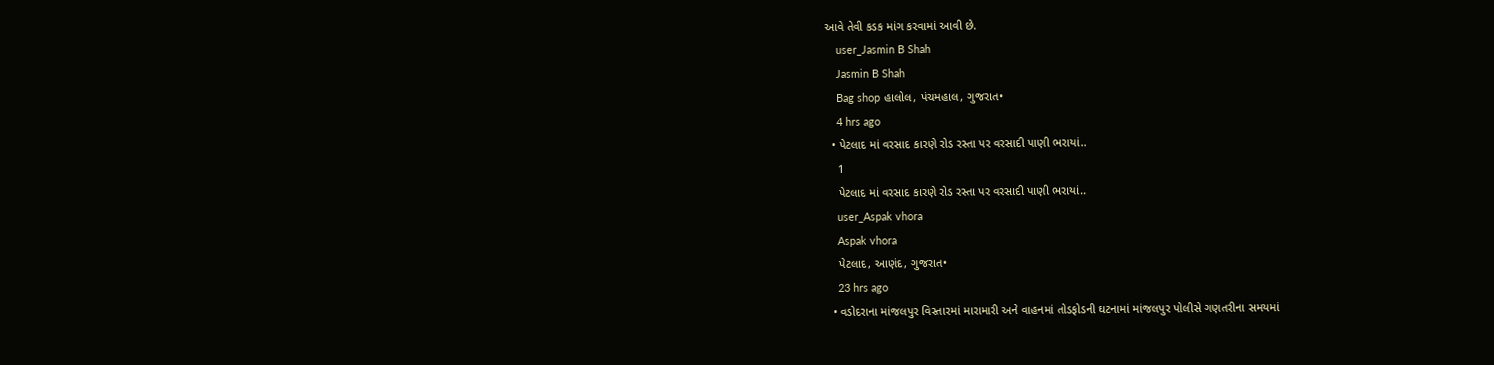આવે તેવી કડક માંગ કરવામાં આવી છે.
    user_Jasmin B Shah
    Jasmin B Shah
    Bag shop હાલોલ, પંચમહાલ, ગુજરાત•
    4 hrs ago
  • પેટલાદ માં વરસાદ કારણે રોડ રસ્તા પર વરસાદી પાણી ભરાયાં..
    1
    પેટલાદ માં વરસાદ કારણે રોડ રસ્તા પર વરસાદી પાણી ભરાયાં..
    user_Aspak vhora
    Aspak vhora
    પેટલાદ, આણંદ, ગુજરાત•
    23 hrs ago
  • વડોદરાના માંજલપુર વિસ્તારમાં મારામારી અને વાહનમાં તોડફોડની ઘટનામાં માંજલપુર પોલીસે ગણતરીના સમયમાં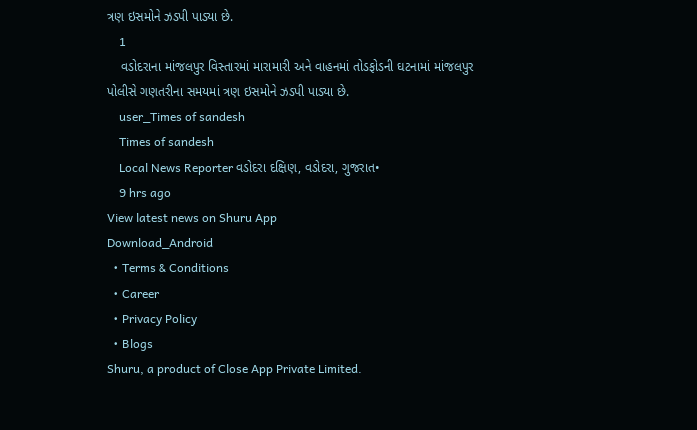ત્રણ ઇસમોને ઝડપી પાડ્યા છે.
    1
    વડોદરાના માંજલપુર વિસ્તારમાં મારામારી અને વાહનમાં તોડફોડની ઘટનામાં માંજલપુર પોલીસે ગણતરીના સમયમાં ત્રણ ઇસમોને ઝડપી પાડ્યા છે.
    user_Times of sandesh
    Times of sandesh
    Local News Reporter વડોદરા દક્ષિણ, વડોદરા, ગુજરાત•
    9 hrs ago
View latest news on Shuru App
Download_Android
  • Terms & Conditions
  • Career
  • Privacy Policy
  • Blogs
Shuru, a product of Close App Private Limited.